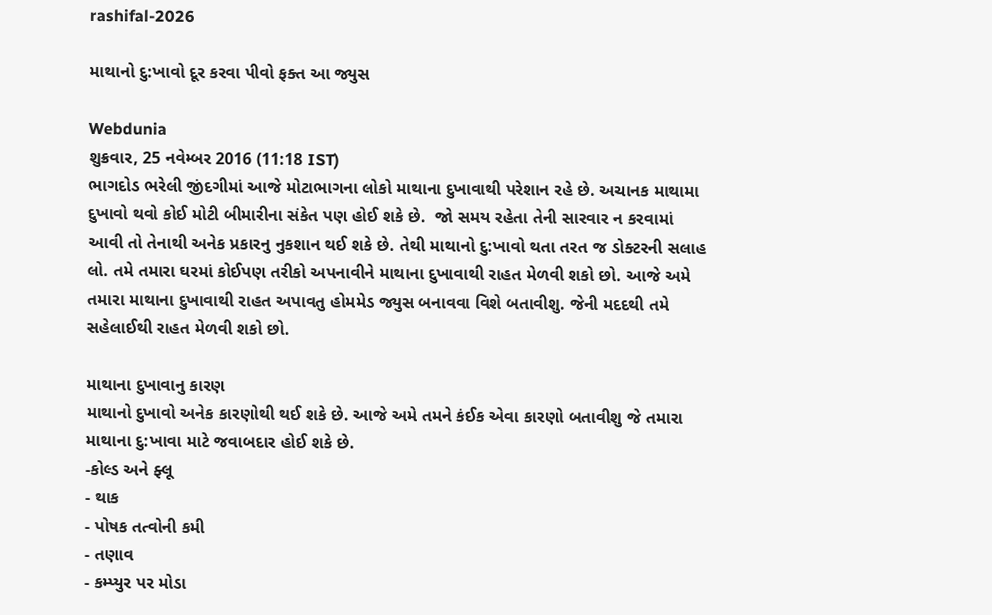rashifal-2026

માથાનો દુ:ખાવો દૂર કરવા પીવો ફક્ત આ જ્યુસ

Webdunia
શુક્રવાર, 25 નવેમ્બર 2016 (11:18 IST)
ભાગદોડ ભરેલી જીંદગીમાં આજે મોટાભાગના લોકો માથાના દુખાવાથી પરેશાન રહે છે. અચાનક માથામા દુખાવો થવો કોઈ મોટી બીમારીના સંકેત પણ હોઈ શકે છે.  જો સમય રહેતા તેની સારવાર ન કરવામાં આવી તો તેનાથી અનેક પ્રકારનુ નુકશાન થઈ શકે છે. તેથી માથાનો દુ:ખાવો થતા તરત જ ડોક્ટરની સલાહ લો. તમે તમારા ઘરમાં કોઈપણ તરીકો અપનાવીને માથાના દુખાવાથી રાહત મેળવી શકો છો. આજે અમે તમારા માથાના દુખાવાથી રાહત અપાવતુ હોમમેડ જ્યુસ બનાવવા વિશે બતાવીશુ. જેની મદદથી તમે સહેલાઈથી રાહત મેળવી શકો છો.

માથાના દુખાવાનુ કારણ
માથાનો દુખાવો અનેક કારણોથી થઈ શકે છે. આજે અમે તમને કંઈક એવા કારણો બતાવીશુ જે તમારા માથાના દુ:ખાવા માટે જવાબદાર હોઈ શકે છે.
-કોલ્ડ અને ફ્લૂ
- થાક
- પોષક તત્વોની કમી
- તણાવ
- કમ્પ્યુર પર મોડા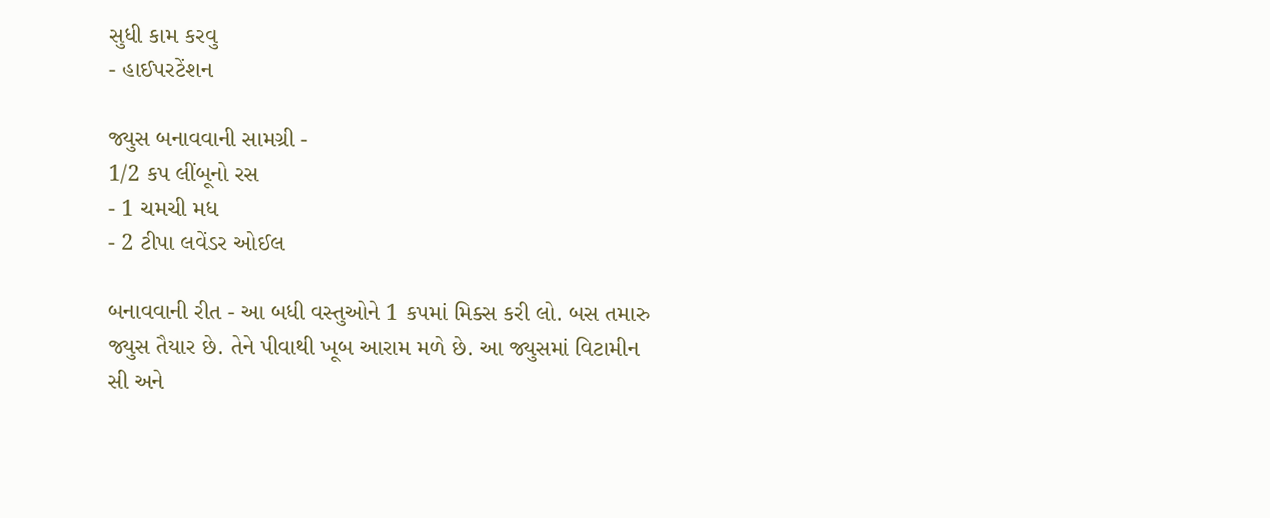સુધી કામ કરવુ
- હાઈપરટેંશન

જ્યુસ બનાવવાની સામગ્રી -
1/2 કપ લીંબૂનો રસ
- 1 ચમચી મધ
- 2 ટીપા લવેંડર ઓઈલ

બનાવવાની રીત - આ બધી વસ્તુઓને 1 કપમાં મિક્સ કરી લો. બસ તમારુ જ્યુસ તૈયાર છે. તેને પીવાથી ખૂબ આરામ મળે છે. આ જ્યુસમાં વિટામીન સી અને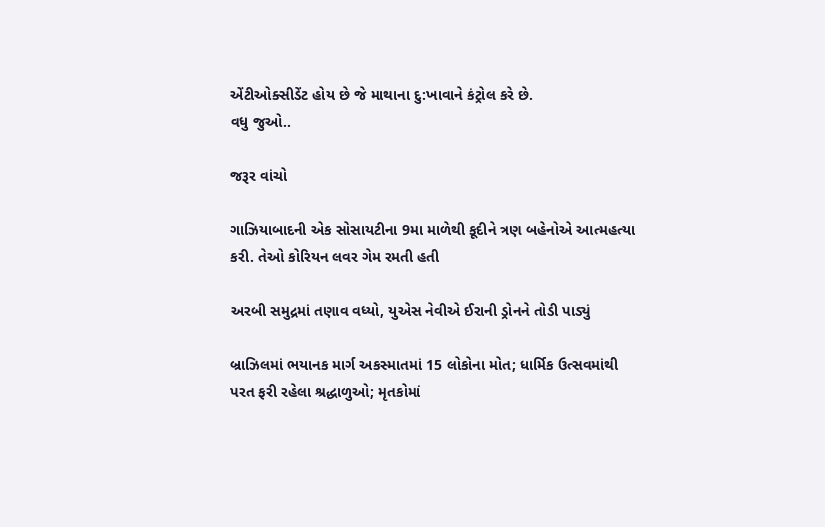એંટીઓક્સીડેંટ હોય છે જે માથાના દુ:ખાવાને કંટ્રોલ કરે છે.
વધુ જુઓ..

જરૂર વાંચો

ગાઝિયાબાદની એક સોસાયટીના 9મા માળેથી કૂદીને ત્રણ બહેનોએ આત્મહત્યા કરી. તેઓ કોરિયન લવર ગેમ રમતી હતી

અરબી સમુદ્રમાં તણાવ વધ્યો, યુએસ નેવીએ ઈરાની ડ્રોનને તોડી પાડ્યું

બ્રાઝિલમાં ભયાનક માર્ગ અકસ્માતમાં 15 લોકોના મોત; ધાર્મિક ઉત્સવમાંથી પરત ફરી રહેલા શ્રદ્ધાળુઓ; મૃતકોમાં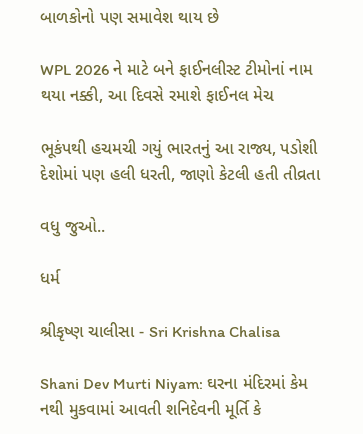બાળકોનો પણ સમાવેશ થાય છે

WPL 2026 ને માટે બને ફાઈનલીસ્ટ ટીમોનાં નામ થયા નક્કી, આ દિવસે રમાશે ફાઈનલ મેચ

ભૂકંપથી હચમચી ગયું ભારતનું આ રાજ્ય, પડોશી દેશોમાં પણ હલી ધરતી, જાણો કેટલી હતી તીવ્રતા

વધુ જુઓ..

ધર્મ

શ્રીકૃષ્ણ ચાલીસા - Sri Krishna Chalisa

Shani Dev Murti Niyam: ઘરના મંદિરમાં કેમ નથી મુકવામાં આવતી શનિદેવની મૂર્તિ કે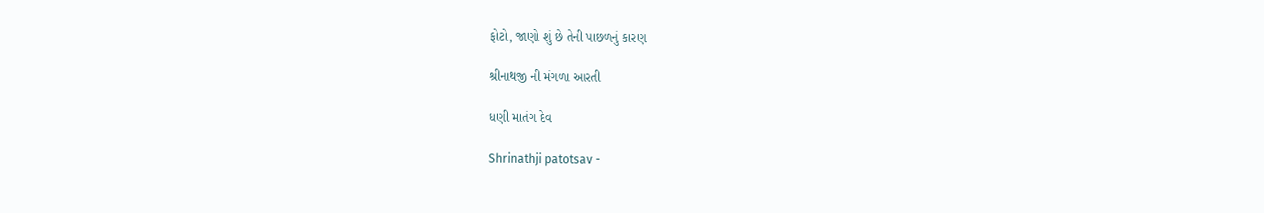ફોટો, જાણો શું છે તેની પાછળનું કારણ

શ્રીનાથજી ની મંગળા આરતી

ધણી માતંગ દેવ

Shrinathji patotsav -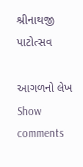શ્રીનાથજી પાટોત્સવ

આગળનો લેખ
Show comments